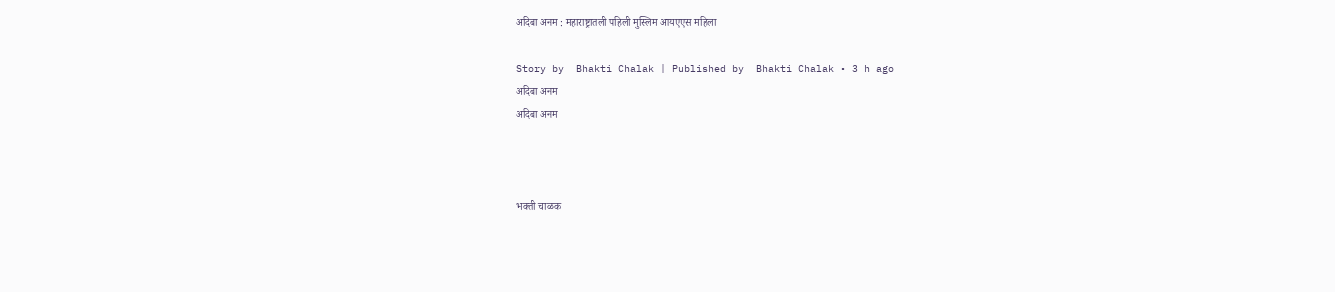अदिबा अनम : महाराष्ट्रातली पहिली मुस्लिम आयएएस महिला

Story by  Bhakti Chalak | Published by  Bhakti Chalak • 3 h ago
अदिबा अनम
अदिबा अनम



भक्ती चाळक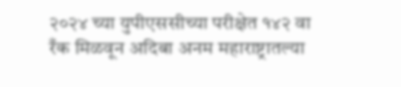२०२४ च्या युपीएससीच्या परीक्षेत १४२ वा रँक मिळवून अदिबा अनम महाराष्ट्रातल्या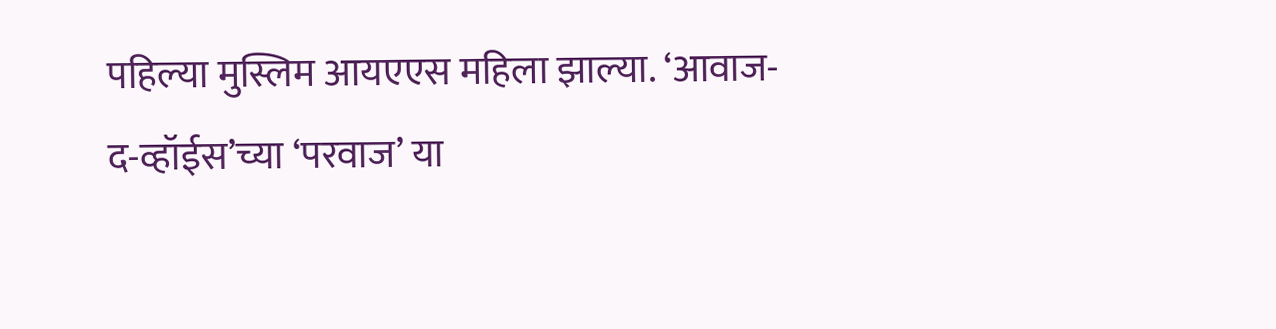पहिल्या मुस्लिम आयएएस महिला झाल्या. ‘आवाज-द-व्हॉईस’च्या ‘परवाज’ या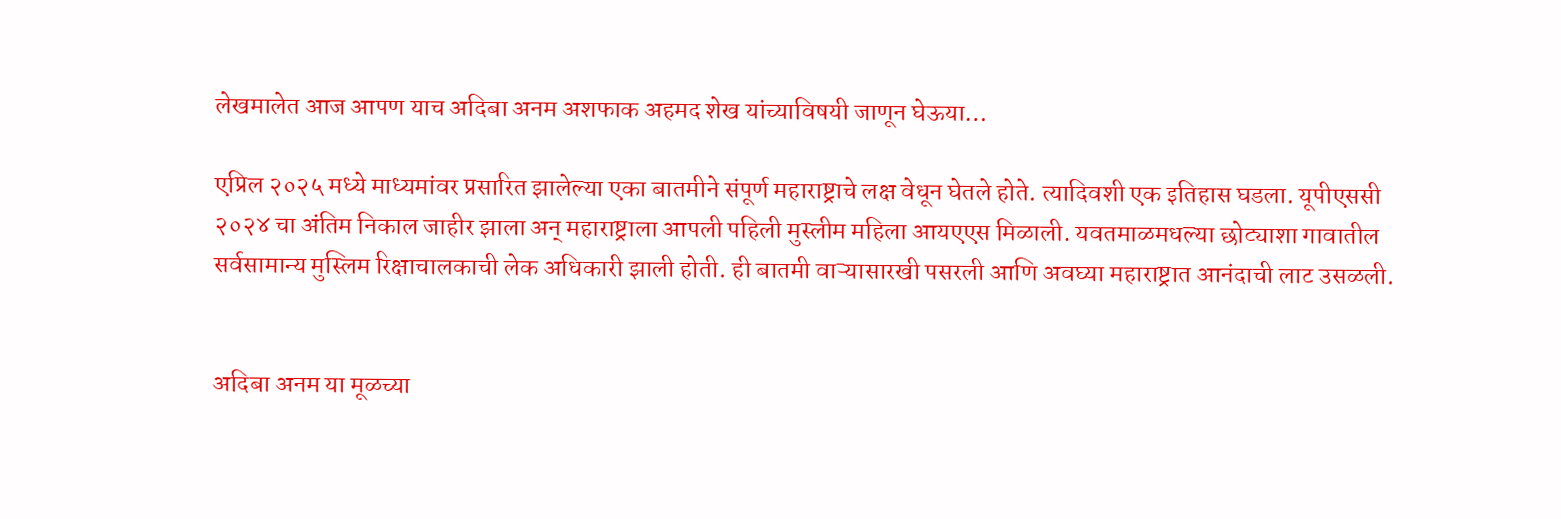लेखमालेत आज आपण याच अदिबा अनम अशफाक अहमद शेख यांच्याविषयी जाणून घेऊया…

एप्रिल २०२५ मध्ये माध्यमांवर प्रसारित झालेल्या एका बातमीने संपूर्ण महाराष्ट्राचे लक्ष वेधून घेतले होते. त्यादिवशी एक इतिहास घडला. यूपीएससी २०२४ चा अंतिम निकाल जाहीर झाला अन् महाराष्ट्राला आपली पहिली मुस्लीम महिला आयएएस मिळाली. यवतमाळमधल्या छोट्याशा गावातील सर्वसामान्य मुस्लिम रिक्षाचालकाची लेक अधिकारी झाली होती. ही बातमी वाऱ्यासारखी पसरली आणि अवघ्या महाराष्ट्रात आनंदाची लाट उसळली.


अदिबा अनम या मूळच्या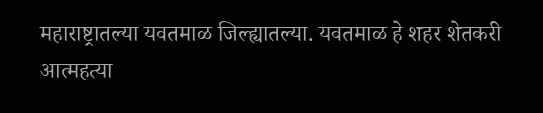महाराष्ट्रातल्या यवतमाळ जिल्ह्यातल्या. यवतमाळ हे शहर शेतकरी आत्महत्या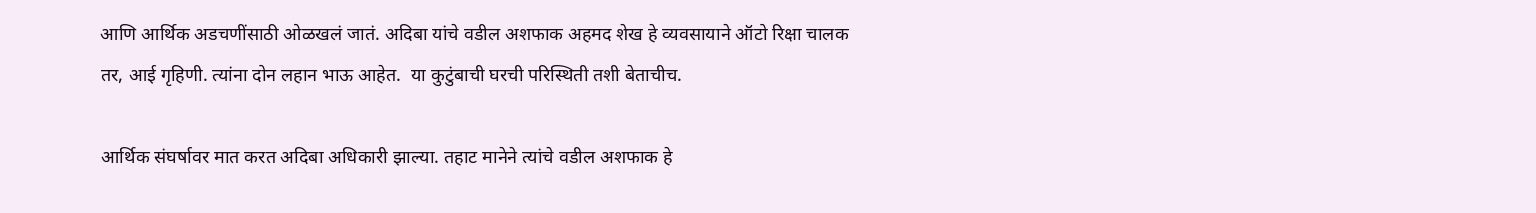आणि आर्थिक अडचणींसाठी ओळखलं जातं. अदिबा यांचे वडील अशफाक अहमद शेख हे व्यवसायाने ऑटो रिक्षा चालक तर, आई गृहिणी. त्यांना दोन लहान भाऊ आहेत.  या कुटुंबाची घरची परिस्थिती तशी बेताचीच.

आर्थिक संघर्षावर मात करत अदिबा अधिकारी झाल्या. तहाट मानेने त्यांचे वडील अशफाक हे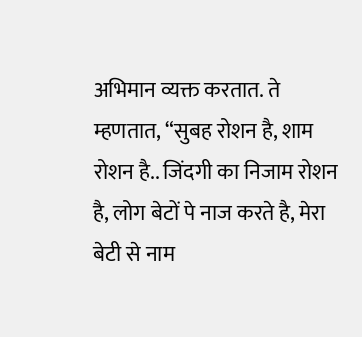अभिमान व्यक्त करतात. ते म्हणतात, “सुबह रोशन है, शाम रोशन है.. जिंदगी का निजाम रोशन है, लोग बेटों पे नाज करते है, मेरा बेटी से नाम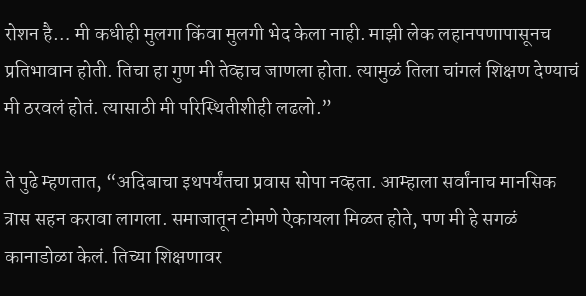रोशन है… मी कधीही मुलगा किंवा मुलगी भेद केला नाही. माझी लेक लहानपणापासूनच प्रतिभावान होती. तिचा हा गुण मी तेव्हाच जाणला होता. त्यामुळं तिला चांगलं शिक्षण देण्याचं मी ठरवलं होतं. त्यासाठी मी परिस्थितीशीही लढलो.”

ते पुढे म्हणतात, “अदिबाचा इथपर्यंतचा प्रवास सोपा नव्हता. आम्हाला सर्वांनाच मानसिक त्रास सहन करावा लागला. समाजातून टोमणे ऐकायला मिळत होते, पण मी हे सगळं कानाडोळा केलं. तिच्या शिक्षणावर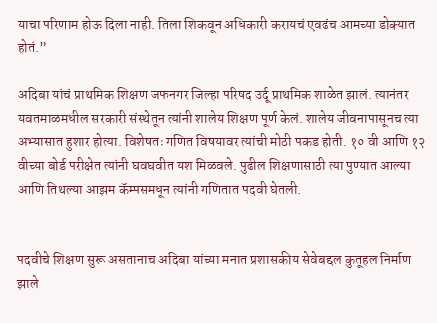याचा परिणाम होऊ दिला नाही. तिला शिकवून अधिकारी करायचं एवढंच आमच्या डोक्यात होतं.”

अदिबा यांचं प्राथमिक शिक्षण जफनगर जिल्हा परिषद उर्दू प्राथमिक शाळेत झालं. त्यानंतर यवतमाळमधील सरकारी संस्थेतून त्यांनी शालेय शिक्षण पूर्ण केलं. शालेय जीवनापासूनच त्या अभ्यासात हुशार होत्या. विशेषतः गणित विषयावर त्यांची मोठी पकड होती. १० वी आणि १२ वीच्या बोर्ड परीक्षेत त्यांनी घवघवीत यश मिळवले. पुढील शिक्षणासाठी त्या पुण्यात आल्या आणि तिथल्या आझम कॅम्पसमधून त्यांनी गणितात पदवी घेतली.


पदवीचे शिक्षण सुरू असतानाच अदिबा यांच्या मनात प्रशासकीय सेवेबद्दल कुतूहल निर्माण झाले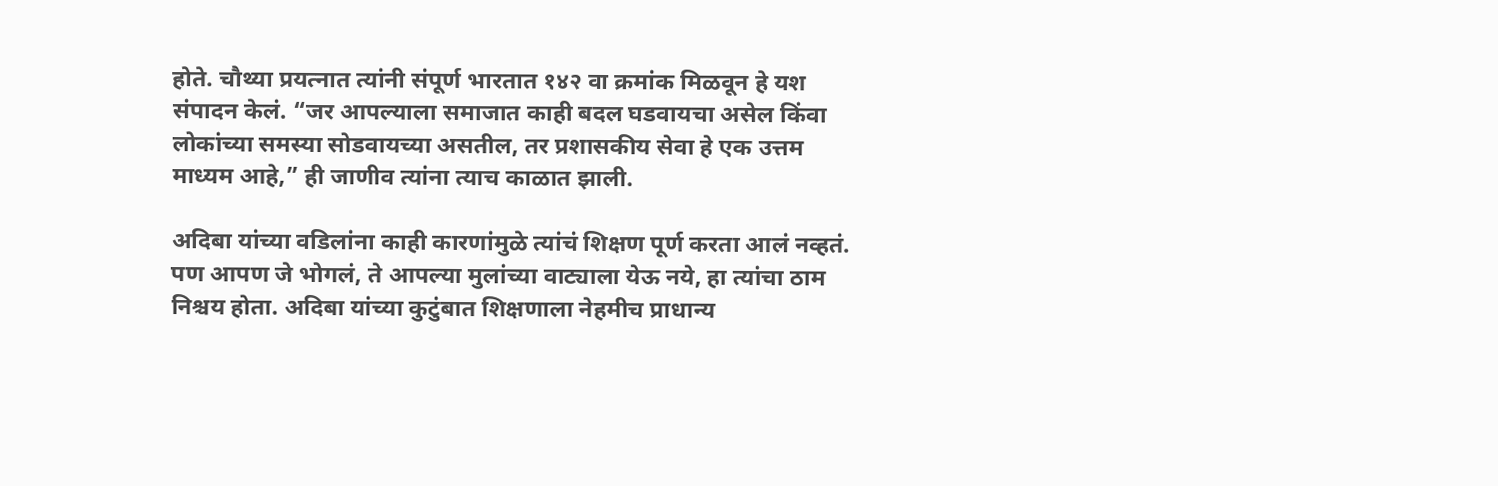होते. चौथ्या प्रयत्नात त्यांनी संपूर्ण भारतात १४२ वा क्रमांक मिळवून हे यश संपादन केलं. “जर आपल्याला समाजात काही बदल घडवायचा असेल किंवा लोकांच्या समस्या सोडवायच्या असतील, तर प्रशासकीय सेवा हे एक उत्तम माध्यम आहे,” ही जाणीव त्यांना त्याच काळात झाली.

अदिबा यांच्या वडिलांना काही कारणांमुळे त्यांचं शिक्षण पूर्ण करता आलं नव्हतं. पण आपण जे भोगलं, ते आपल्या मुलांच्या वाट्याला येऊ नये, हा त्यांचा ठाम निश्चय होता. अदिबा यांच्या कुटुंबात शिक्षणाला नेहमीच प्राधान्य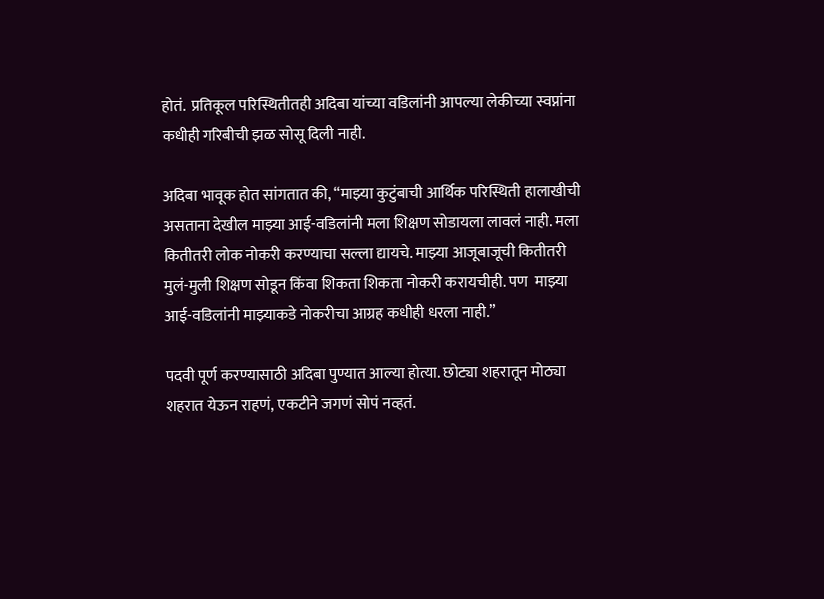होतं.  प्रतिकूल परिस्थितीतही अदिबा यांच्या वडिलांनी आपल्या लेकीच्या स्वप्नांना कधीही गरिबीची झळ सोसू दिली नाही.

अदिबा भावूक होत सांगतात की, “माझ्या कुटुंबाची आर्थिक परिस्थिती हालाखीची असताना देखील माझ्या आई-वडिलांनी मला शिक्षण सोडायला लावलं नाही. मला कितीतरी लोक नोकरी करण्याचा सल्ला द्यायचे. माझ्या आजूबाजूची कितीतरी मुलं-मुली शिक्षण सोडून किंवा शिकता शिकता नोकरी करायचीही. पण  माझ्या आई-वडिलांनी माझ्याकडे नोकरीचा आग्रह कधीही धरला नाही.”

पदवी पूर्ण करण्यासाठी अदिबा पुण्यात आल्या होत्या. छोट्या शहरातून मोठ्या शहरात येऊन राहणं, एकटीने जगणं सोपं नव्हतं.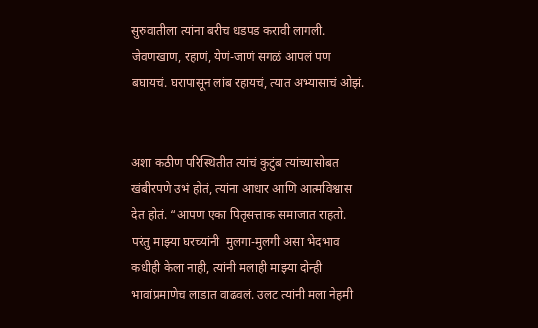सुरुवातीला त्यांना बरीच धडपड करावी लागली. जेवणखाण, रहाणं, येणं-जाणं सगळं आपलं पण बघायचं. घरापासून लांब रहायचं, त्यात अभ्यासाचं ओझं.


अशा कठीण परिस्थितीत त्यांचं कुटुंब त्यांच्यासोबत खंबीरपणे उभं होतं, त्यांना आधार आणि आत्मविश्वास देत होतं. “आपण एका पितृसत्ताक समाजात राहतो. परंतु माझ्या घरच्यांनी  मुलगा-मुलगी असा भेदभाव कधीही केला नाही, त्यांनी मलाही माझ्या दोन्ही भावांप्रमाणेच लाडात वाढवलं. उलट त्यांनी मला नेहमी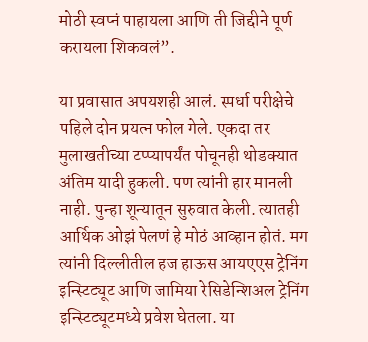मोठी स्वप्नं पाहायला आणि ती जिद्दीने पूर्ण करायला शिकवलं”.

या प्रवासात अपयशही आलं. स्पर्धा परीक्षेचे पहिले दोन प्रयत्न फोल गेले. एकदा तर मुलाखतीच्या टप्प्यापर्यंत पोचूनही थोडक्यात अंतिम यादी हुकली. पण त्यांनी हार मानली नाही. पुन्हा शून्यातून सुरुवात केली. त्यातही आर्थिक ओझं पेलणं हे मोठं आव्हान होतं. मग त्यांनी दिल्लीतील हज हाऊस आयएएस ट्रेनिंग इन्स्टिट्यूट आणि जामिया रेसिडेन्शिअल ट्रेनिंग इन्स्टिट्यूटमध्ये प्रवेश घेतला. या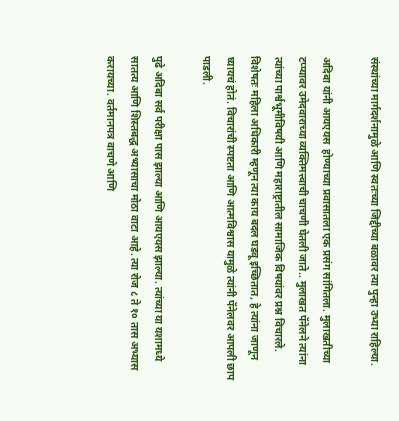संस्थांच्या मार्गदर्शनामुळे आणि स्वतःच्या जिद्दीच्या बळावर त्या पुन्हा उभ्या राहिल्या.

अदिबा यांनी आयएयस  होण्याच्या प्रवासातला एक प्रसंग सांगितला. मुलाखतीच्या टप्प्यावर उमेदवाराच्या व्यक्तिमत्त्वाची चाचणी घेतली जाते.. मुलाखत पॅनेलने त्यांना त्यांच्या पार्श्वभूमीविषयी आणि महाराष्ट्रातील सामाजिक विषयांवर प्रश्न विचारले. विशेषतः महिला अधिकारी म्हणून त्या काय बदल घडवू इच्छितात, हे त्यांना जाणून घ्यायचं होतं. विचारांची स्पष्टता आणि आत्मविश्वास यामुळे त्यांनी पॅनेलवर आपली छाप पाडली.

पुढे अदिबा सर्व परीक्षा पास झाल्या आणि आयएयस झाल्या. त्यांच्या या यशामध्ये सातत्य आणि शिस्तबद्ध अभ्यासाचा मोठा वाटा आहे. त्या रोज ८ ते १० तास अभ्यास करायच्या. वर्तमानपत्र वाचणे आणि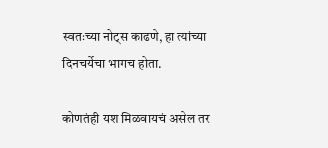स्वतःच्या नोट्स काढणे, हा त्यांच्या दिनचर्येचा भागच होता.

कोणतंही यश मिळवायचं असेल तर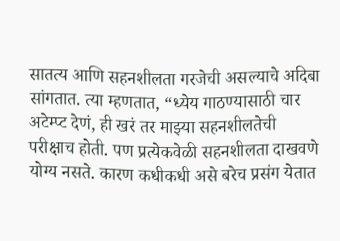सातत्य आणि सहनशीलता गरजेची असल्याचे अदिबा सांगतात. त्या म्हणतात, “ध्येय गाठण्यासाठी चार अटेम्प्ट देणं, ही खरं तर माझ्या सहनशीलतेची परीक्षाच होती. पण प्रत्येकवेळी सहनशीलता दाखवणे योग्य नसते. कारण कधीकधी असे बरेच प्रसंग येतात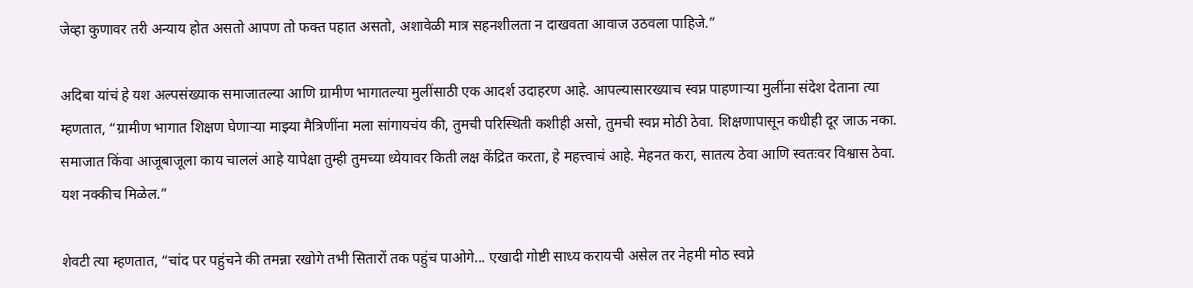जेव्हा कुणावर तरी अन्याय होत असतो आपण तो फक्त पहात असतो, अशावेळी मात्र सहनशीलता न दाखवता आवाज उठवला पाहिजे.”

अदिबा यांचं हे यश अल्पसंख्याक समाजातल्या आणि ग्रामीण भागातल्या मुलींसाठी एक आदर्श उदाहरण आहे. आपल्यासारख्याच स्वप्न पाहणाऱ्या मुलींना संदेश देताना त्या म्हणतात, “ग्रामीण भागात शिक्षण घेणाऱ्या माझ्या मैत्रिणींना मला सांगायचंय की, तुमची परिस्थिती कशीही असो, तुमची स्वप्न मोठी ठेवा. शिक्षणापासून कधीही दूर जाऊ नका. समाजात किंवा आजूबाजूला काय चाललं आहे यापेक्षा तुम्ही तुमच्या ध्येयावर किती लक्ष केंद्रित करता, हे महत्त्वाचं आहे. मेहनत करा, सातत्य ठेवा आणि स्वतःवर विश्वास ठेवा. यश नक्कीच मिळेल.”

शेवटी त्या म्हणतात, “चांद पर पहुंचने की तमन्ना रखोगे तभी सितारों तक पहुंच पाओगे... एखादी गोष्टी साध्य करायची असेल तर नेहमी मोठ स्वप्ने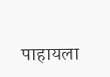पाहायला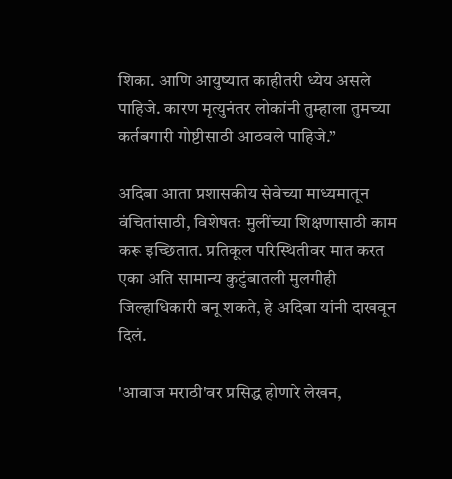शिका. आणि आयुष्यात काहीतरी ध्येय असले पाहिजे. कारण मृत्युनंतर लोकांनी तुम्हाला तुमच्या कर्तबगारी गोष्टीसाठी आठवले पाहिजे.”

अदिबा आता प्रशासकीय सेवेच्या माध्यमातून वंचितांसाठी, विशेषतः मुलींच्या शिक्षणासाठी काम करू इच्छितात. प्रतिकूल परिस्थितीवर मात करत एका अति सामान्य कुटुंबातली मुलगीही जिल्हाधिकारी बनू शकते, हे अदिबा यांनी दाखवून दिलं.

'आवाज मराठी'वर प्रसिद्ध होणारे लेखन,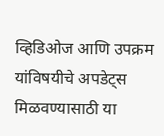व्हिडिओज आणि उपक्रम यांविषयीचे अपडेट्स मिळवण्यासाठी या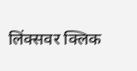लिंक्सवर क्लिक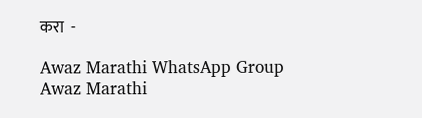करा  -

Awaz Marathi WhatsApp Group
Awaz Marathi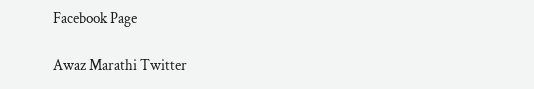Facebook Page

Awaz Marathi Twitter